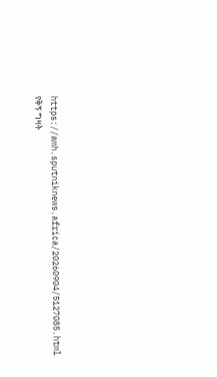https://amh.sputniknews.africa/20260904/5127085.html
የቅኝ ግዛት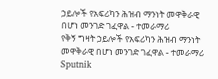ኃይሎች የአፍሪካን ሕዝብ ማንነት መዋቅራዊ በሆነ መንገድ ገፈዋል - ተመራማሪ
የቅኝ ግዛት ኃይሎች የአፍሪካን ሕዝብ ማንነት መዋቅራዊ በሆነ መንገድ ገፈዋል - ተመራማሪ
Sputnik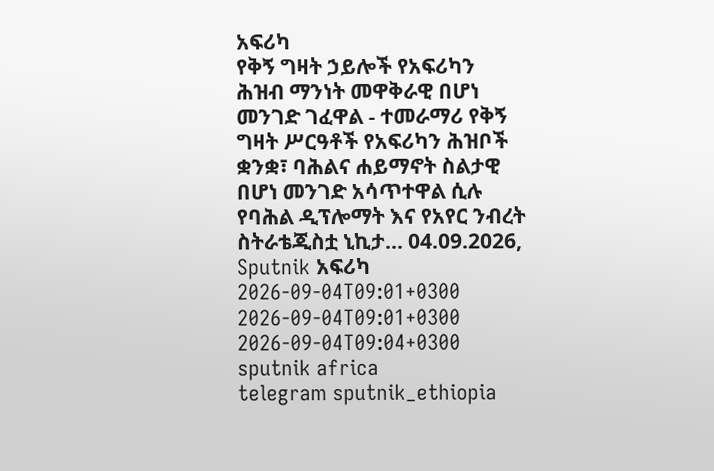አፍሪካ
የቅኝ ግዛት ኃይሎች የአፍሪካን ሕዝብ ማንነት መዋቅራዊ በሆነ መንገድ ገፈዋል - ተመራማሪ የቅኝ ግዛት ሥርዓቶች የአፍሪካን ሕዝቦች ቋንቋ፣ ባሕልና ሐይማኖት ስልታዊ በሆነ መንገድ አሳጥተዋል ሲሉ የባሕል ዲፕሎማት እና የአየር ንብረት ስትራቴጂስቷ ኒኪታ... 04.09.2026, Sputnik አፍሪካ
2026-09-04T09:01+0300
2026-09-04T09:01+0300
2026-09-04T09:04+0300
sputnik africa
telegram sputnik_ethiopia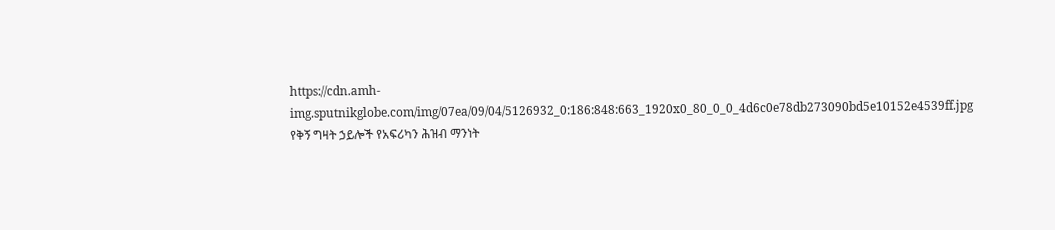https://cdn.amh-img.sputnikglobe.com/img/07ea/09/04/5126932_0:186:848:663_1920x0_80_0_0_4d6c0e78db273090bd5e10152e4539ff.jpg
የቅኝ ግዛት ኃይሎች የአፍሪካን ሕዝብ ማንነት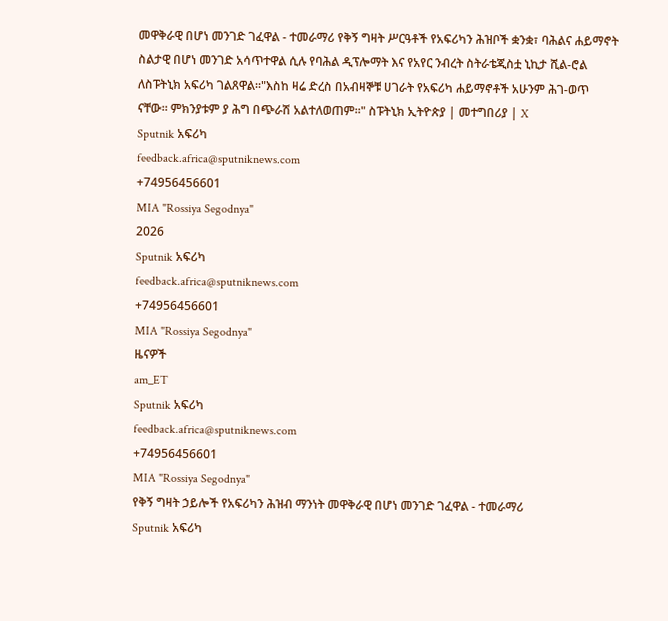መዋቅራዊ በሆነ መንገድ ገፈዋል - ተመራማሪ የቅኝ ግዛት ሥርዓቶች የአፍሪካን ሕዝቦች ቋንቋ፣ ባሕልና ሐይማኖት ስልታዊ በሆነ መንገድ አሳጥተዋል ሲሉ የባሕል ዲፕሎማት እና የአየር ንብረት ስትራቴጂስቷ ኒኪታ ሺል-ሮል ለስፑትኒክ አፍሪካ ገልጸዋል።"እስከ ዛሬ ድረስ በአብዛኞቹ ሀገራት የአፍሪካ ሐይማኖቶች አሁንም ሕገ-ወጥ ናቸው። ምክንያቱም ያ ሕግ በጭራሽ አልተለወጠም።" ስፑትኒክ ኢትዮጵያ | መተግበሪያ | X
Sputnik አፍሪካ
feedback.africa@sputniknews.com
+74956456601
MIA "Rossiya Segodnya"
2026
Sputnik አፍሪካ
feedback.africa@sputniknews.com
+74956456601
MIA "Rossiya Segodnya"
ዜናዎች
am_ET
Sputnik አፍሪካ
feedback.africa@sputniknews.com
+74956456601
MIA "Rossiya Segodnya"
የቅኝ ግዛት ኃይሎች የአፍሪካን ሕዝብ ማንነት መዋቅራዊ በሆነ መንገድ ገፈዋል - ተመራማሪ
Sputnik አፍሪካ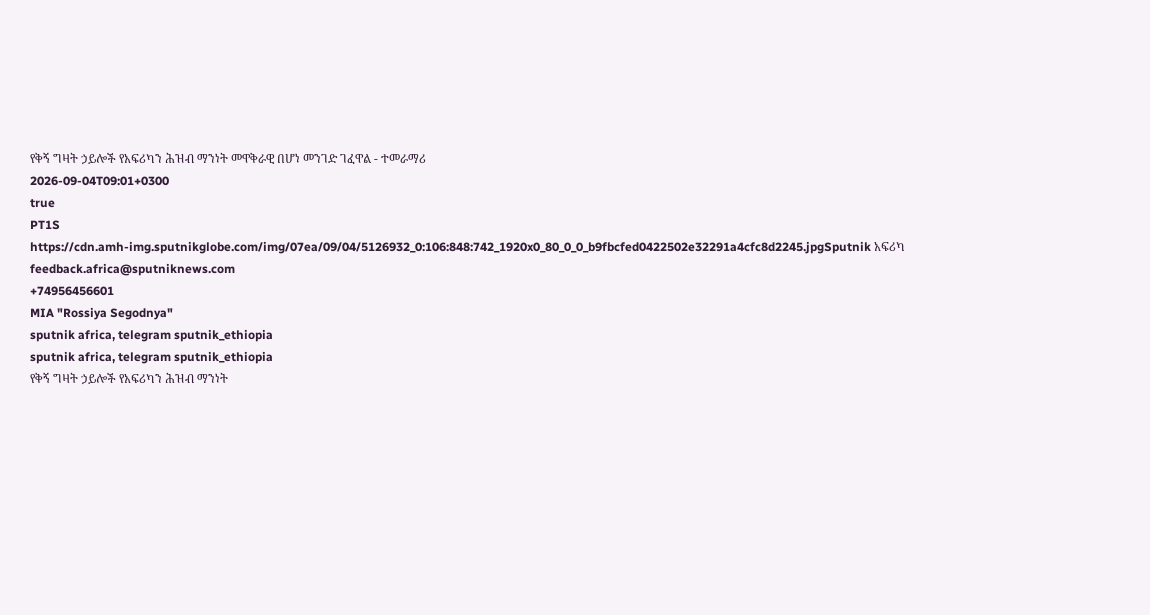የቅኝ ግዛት ኃይሎች የአፍሪካን ሕዝብ ማንነት መዋቅራዊ በሆነ መንገድ ገፈዋል - ተመራማሪ
2026-09-04T09:01+0300
true
PT1S
https://cdn.amh-img.sputnikglobe.com/img/07ea/09/04/5126932_0:106:848:742_1920x0_80_0_0_b9fbcfed0422502e32291a4cfc8d2245.jpgSputnik አፍሪካ
feedback.africa@sputniknews.com
+74956456601
MIA "Rossiya Segodnya"
sputnik africa, telegram sputnik_ethiopia
sputnik africa, telegram sputnik_ethiopia
የቅኝ ግዛት ኃይሎች የአፍሪካን ሕዝብ ማንነት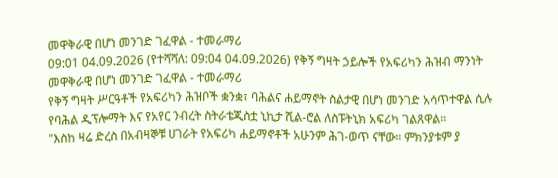መዋቅራዊ በሆነ መንገድ ገፈዋል - ተመራማሪ
09:01 04.09.2026 (የተሻሻለ: 09:04 04.09.2026) የቅኝ ግዛት ኃይሎች የአፍሪካን ሕዝብ ማንነት መዋቅራዊ በሆነ መንገድ ገፈዋል - ተመራማሪ
የቅኝ ግዛት ሥርዓቶች የአፍሪካን ሕዝቦች ቋንቋ፣ ባሕልና ሐይማኖት ስልታዊ በሆነ መንገድ አሳጥተዋል ሲሉ የባሕል ዲፕሎማት እና የአየር ንብረት ስትራቴጂስቷ ኒኪታ ሺል-ሮል ለስፑትኒክ አፍሪካ ገልጸዋል።
"እስከ ዛሬ ድረስ በአብዛኞቹ ሀገራት የአፍሪካ ሐይማኖቶች አሁንም ሕገ-ወጥ ናቸው። ምክንያቱም ያ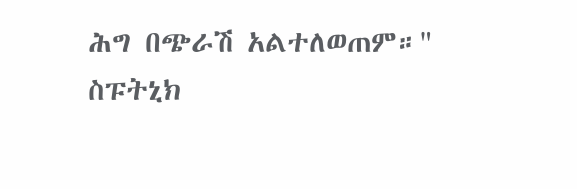ሕግ በጭራሽ አልተለወጠም።"
ስፑትኒክ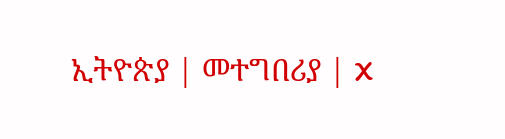ኢትዮጵያ | መተግበሪያ | X